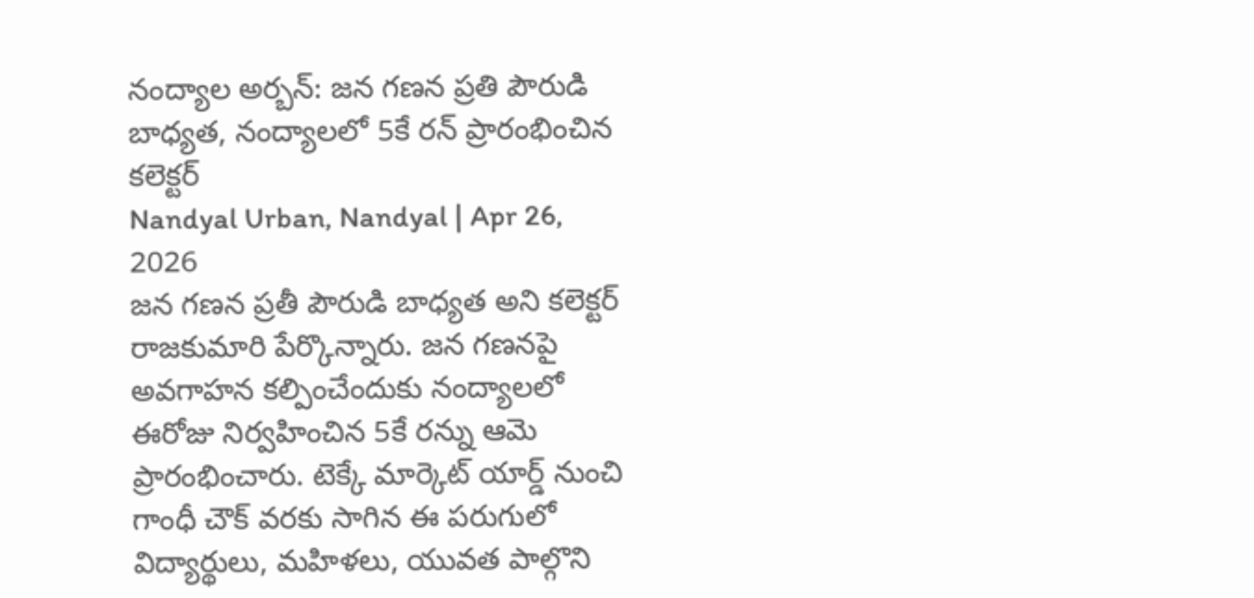నంద్యాల అర్బన్: జన గణన ప్రతి పౌరుడి బాధ్యత, నంద్యాలలో 5కే రన్ ప్రారంభించిన కలెక్టర్
Nandyal Urban, Nandyal | Apr 26, 2026
జన గణన ప్రతీ పౌరుడి బాధ్యత అని కలెక్టర్ రాజకుమారి పేర్కొన్నారు. జన గణనపై అవగాహన కల్పించేందుకు నంద్యాలలో ఈరోజు నిర్వహించిన 5కే రన్ను ఆమె ప్రారంభించారు. టెక్కే మార్కెట్ యార్డ్ నుంచి గాంధీ చౌక్ వరకు సాగిన ఈ పరుగులో విద్యార్థులు, మహిళలు, యువత పాల్గొని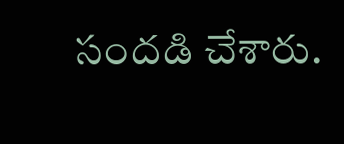సందడి చేశారు.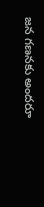జన గణనకు అందరూ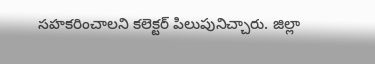సహకరించాలని కలెక్టర్ పిలుపునిచ్చారు. జిల్లా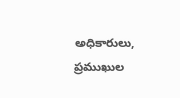అధికారులు, ప్రముఖుల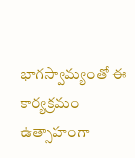భాగస్వామ్యంతో ఈ కార్యక్రమం ఉత్సాహంగా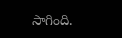సాగింది.